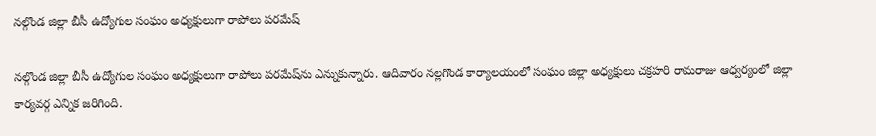నల్గొండ జిల్లా బీసీ ఉద్యోగుల సంఘం అధ్యక్షులుగా రాపోలు పరమేష్‌

నల్గొండ జిల్లా బీసీ ఉద్యోగుల సంఘం అధ్యక్షులుగా రాపోలు పరమేష్‌ను ఎన్నుకున్నారు. ఆదివారం నల్లగొండ కార్యాలయంలో సంఘం జిల్లా అధ్యక్షులు చక్రహరి రామరాజు ఆధ్వర్యంలో జిల్లా కార్యవర్గ ఎన్నిక జరిగింది.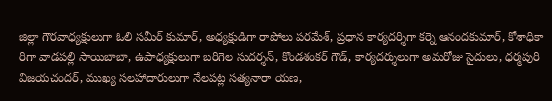జిల్లా గౌరవాధ్యక్షులుగా ఓలి సమీర్‌ కుమార్‌, అధ్యక్షుడిగా రాపోలు పరమేశ్‌, ప్రధాన కార్యదర్శిగా కర్నె ఆనందకుమార్‌, కోశాధికా రిగా వాడపల్లి సాయిబాబా, ఉపాధ్యక్షులుగా బరిగెల సుదర్శన్‌, కొండశంకర్‌ గౌడ్‌, కార్యదర్శులుగా అమరోజు సైదులు, ధర్మపురి విజయచందర్‌, ముఖ్య సలహాదారులుగా నేలపట్ల సత్యనారా యణ,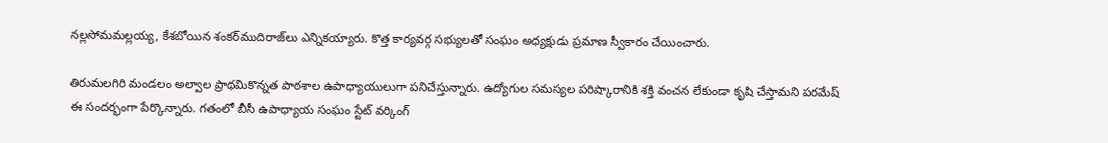నల్లసోమమల్లయ్య, కేశబోయిన శంకర్‌ముదిరాజ్‌లు ఎన్నికయ్యారు. కొత్త కార్యవర్గ సభ్యులతో సంఘం అధ్యక్షుడు ప్రమాణ స్వీకారం చేయించారు.

తిరుమలగిరి మండలం అల్వాల ప్రాథమికొన్నత పాఠశాల ఉపాధ్యాయులుగా పనిచేస్తున్నారు. ఉద్యోగుల సమస్యల పరిష్కారానికి శక్తి వంచన లేకుండా కృషి చేస్తామని పరమేష్‌ ఈ సందర్భంగా పేర్కొన్నారు. గతంలో బీసీ ఉపాధ్యాయ సంఘం స్టేట్‌ వర్కింగ్‌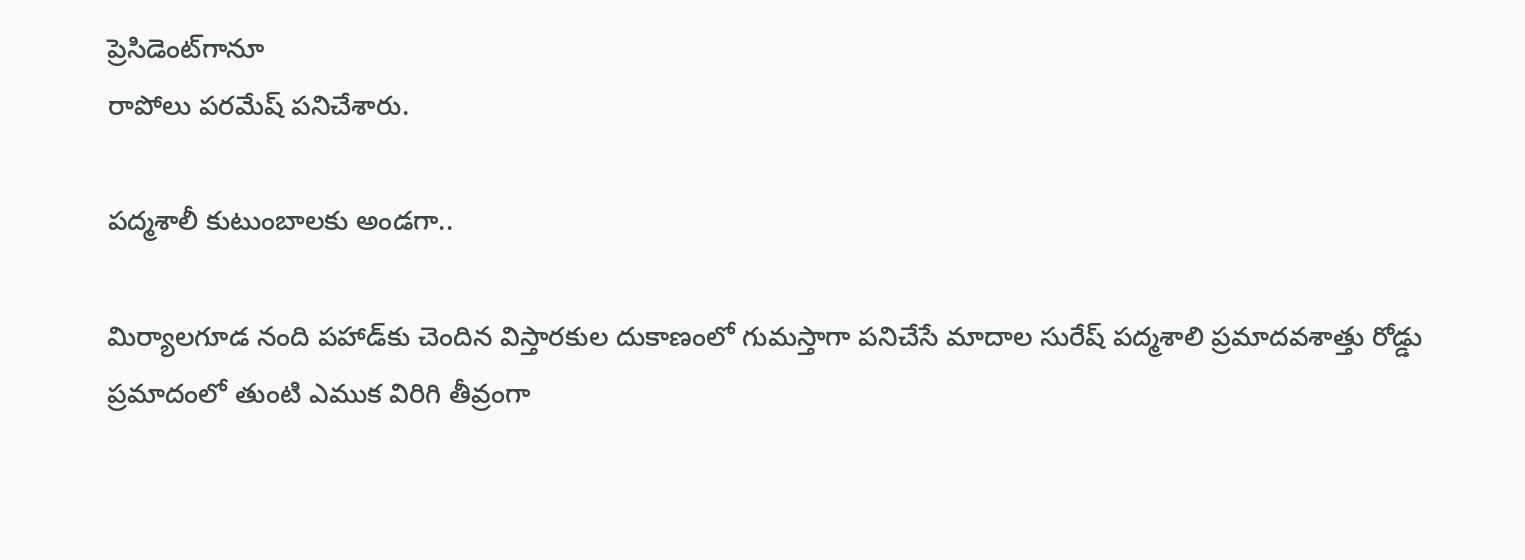ప్రెసిడెంట్‌గానూ
రాపోలు పరమేష్‌ పనిచేశారు.

పద్మశాలీ కుటుంబాలకు అండగా..

మిర్యాలగూడ నంది పహాడ్‌కు చెందిన విస్తారకుల దుకాణంలో గుమస్తాగా పనిచేసే మాదాల సురేష్‌ పద్మశాలి ప్రమాదవశాత్తు రోడ్డు ప్రమాదంలో తుంటి ఎముక విరిగి తీవ్రంగా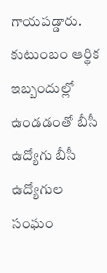గాయపడ్డారు. కుటుంబం ఆర్థిక ఇబ్బందుల్లో ఉండడంతో బీసీ ఉద్యోగు బీసీ ఉద్యోగుల సంఘం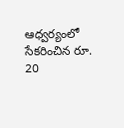ఆధ్వర్యంలో సేకరించిన రూ. 20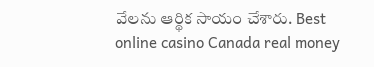వేలను ఆర్థిక సాయం చేశారు. Best online casino Canada real money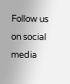Follow us on social media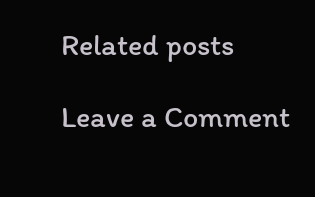Related posts

Leave a Comment